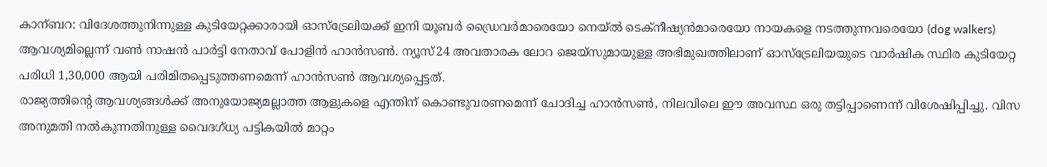കാന്ബറ: വിദേശത്തുനിന്നുള്ള കുടിയേറ്റക്കാരായി ഓസ്ട്രേലിയക്ക് ഇനി യൂബർ ഡ്രൈവർമാരെയോ നെയ്ൽ ടെക്നീഷ്യൻമാരെയോ നായകളെ നടത്തുന്നവരെയോ (dog walkers) ആവശ്യമില്ലെന്ന് വൺ നാഷൻ പാർട്ടി നേതാവ് പോളിൻ ഹാൻസൺ. ന്യൂസ്24 അവതാരക ലോറ ജെയ്സുമായുള്ള അഭിമുഖത്തിലാണ് ഓസ്ട്രേലിയയുടെ വാർഷിക സ്ഥിര കുടിയേറ്റ പരിധി 1,30,000 ആയി പരിമിതപ്പെടുത്തണമെന്ന് ഹാൻസൺ ആവശ്യപ്പെട്ടത്.
രാജ്യത്തിന്റെ ആവശ്യങ്ങൾക്ക് അനുയോജ്യമല്ലാത്ത ആളുകളെ എന്തിന് കൊണ്ടുവരണമെന്ന് ചോദിച്ച ഹാൻസൺ, നിലവിലെ ഈ അവസ്ഥ ഒരു തട്ടിപ്പാണെന്ന് വിശേഷിപ്പിച്ചു. വിസ അനുമതി നൽകുന്നതിനുള്ള വൈദഗ്ധ്യ പട്ടികയിൽ മാറ്റം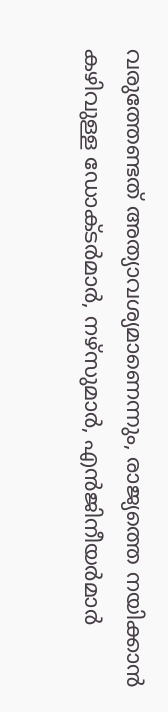വരുത്തേണ്ടത് അത്യാവശ്യമാണെന്നും, രാജ്യത്തെ നയിക്കാൻ കഴിവുള്ള ഡോക്ടർമാർ, നഴ്സുമാർ, എൻജിനീയർമാർ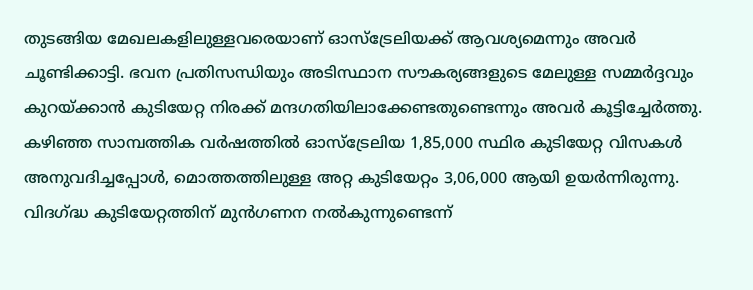തുടങ്ങിയ മേഖലകളിലുള്ളവരെയാണ് ഓസ്ട്രേലിയക്ക് ആവശ്യമെന്നും അവർ ചൂണ്ടിക്കാട്ടി. ഭവന പ്രതിസന്ധിയും അടിസ്ഥാന സൗകര്യങ്ങളുടെ മേലുള്ള സമ്മർദ്ദവും കുറയ്ക്കാൻ കുടിയേറ്റ നിരക്ക് മന്ദഗതിയിലാക്കേണ്ടതുണ്ടെന്നും അവർ കൂട്ടിച്ചേർത്തു.
കഴിഞ്ഞ സാമ്പത്തിക വർഷത്തിൽ ഓസ്ട്രേലിയ 1,85,000 സ്ഥിര കുടിയേറ്റ വിസകൾ അനുവദിച്ചപ്പോൾ, മൊത്തത്തിലുള്ള അറ്റ കുടിയേറ്റം 3,06,000 ആയി ഉയർന്നിരുന്നു. വിദഗ്ദ്ധ കുടിയേറ്റത്തിന് മുൻഗണന നൽകുന്നുണ്ടെന്ന്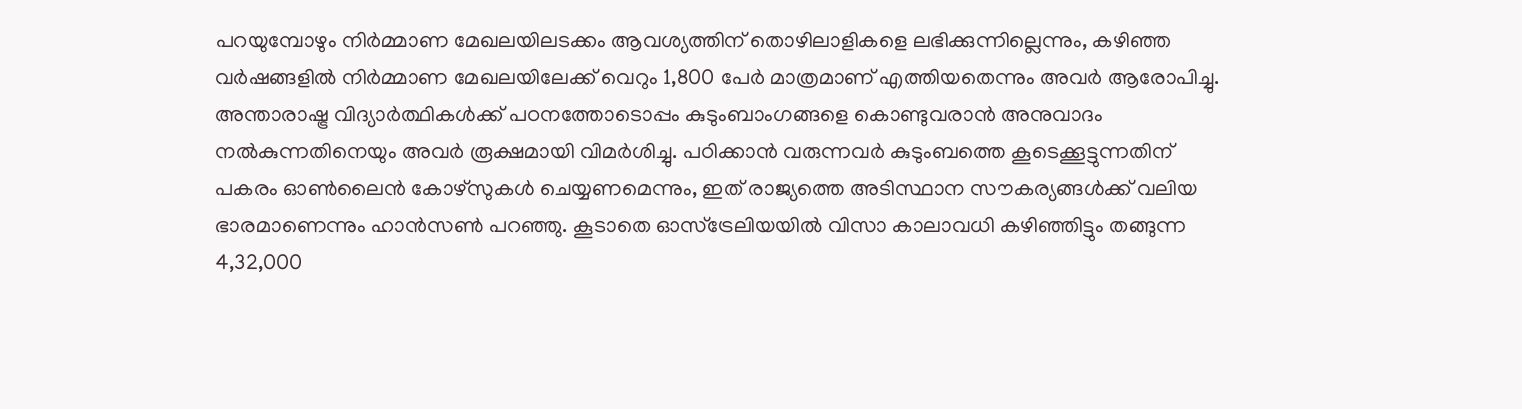പറയുമ്പോഴും നിർമ്മാണ മേഖലയിലടക്കം ആവശ്യത്തിന് തൊഴിലാളികളെ ലഭിക്കുന്നില്ലെന്നും, കഴിഞ്ഞ വർഷങ്ങളിൽ നിർമ്മാണ മേഖലയിലേക്ക് വെറും 1,800 പേർ മാത്രമാണ് എത്തിയതെന്നും അവർ ആരോപിച്ചു.
അന്താരാഷ്ട്ര വിദ്യാർത്ഥികൾക്ക് പഠനത്തോടൊപ്പം കുടുംബാംഗങ്ങളെ കൊണ്ടുവരാൻ അനുവാദം നൽകുന്നതിനെയും അവർ രൂക്ഷമായി വിമർശിച്ചു. പഠിക്കാൻ വരുന്നവർ കുടുംബത്തെ കൂടെക്കൂട്ടുന്നതിന് പകരം ഓൺലൈൻ കോഴ്സുകൾ ചെയ്യണമെന്നും, ഇത് രാജ്യത്തെ അടിസ്ഥാന സൗകര്യങ്ങൾക്ക് വലിയ ഭാരമാണെന്നും ഹാൻസൺ പറഞ്ഞു. കൂടാതെ ഓസ്ട്രേലിയയിൽ വിസാ കാലാവധി കഴിഞ്ഞിട്ടും തങ്ങുന്ന 4,32,000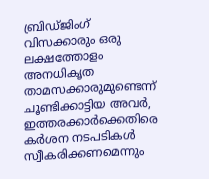ബ്രിഡ്ജിംഗ് വിസക്കാരും ഒരു ലക്ഷത്തോളം അനധികൃത താമസക്കാരുമുണ്ടെന്ന് ചൂണ്ടിക്കാട്ടിയ അവർ, ഇത്തരക്കാർക്കെതിരെ കർശന നടപടികൾ സ്വീകരിക്കണമെന്നും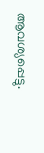ആവശ്യപ്പെട്ടു.